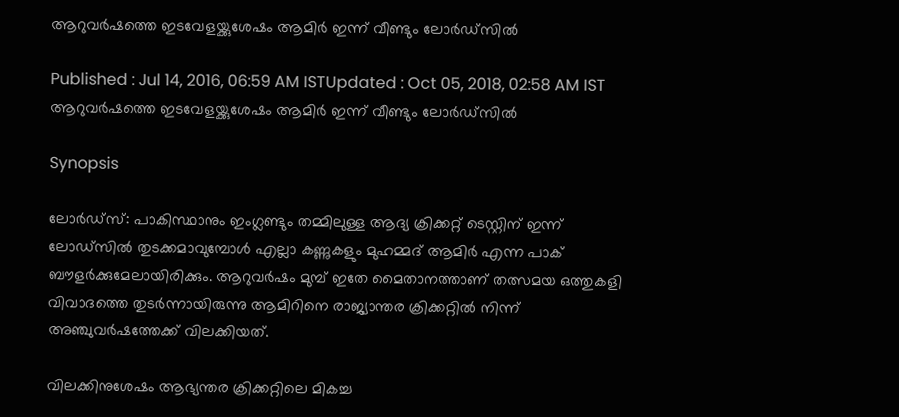ആറുവര്‍ഷത്തെ ഇടവേളയ്ക്കുശേഷം ആമിര്‍ ഇന്ന് വീണ്ടും ലോര്‍ഡ്സില്‍

Published : Jul 14, 2016, 06:59 AM ISTUpdated : Oct 05, 2018, 02:58 AM IST
ആറുവര്‍ഷത്തെ ഇടവേളയ്ക്കുശേഷം ആമിര്‍ ഇന്ന് വീണ്ടും ലോര്‍ഡ്സില്‍

Synopsis

ലോര്‍ഡ്സ്: പാകിസ്ഥാനും ഇംഗ്ലണ്ടും തമ്മിലുള്ള ആദ്യ ക്രിക്കറ്റ് ടെസ്റ്റിന് ഇന്ന് ലോഡ്സില്‍ തുടക്കമാവുമ്പോള്‍ എല്ലാ കണ്ണുകളും മുഹമ്മദ് ആമിര്‍ എന്ന പാക് ബൗളര്‍ക്കുമേലായിരിക്കും. ആറുവര്‍ഷം മുമ്പ് ഇതേ മൈതാനത്താണ് തത്സമയ ഒത്തുകളി വിവാദത്തെ തുടര്‍ന്നായിരുന്നു ആമിറിനെ രാജ്യാന്തര ക്രിക്കറ്റില്‍ നിന്ന് അഞ്ചുവര്‍ഷത്തേക്ക് വിലക്കിയത്.

വിലക്കിനുശേഷം ആഭ്യന്തര ക്രിക്കറ്റിലെ മികച്ച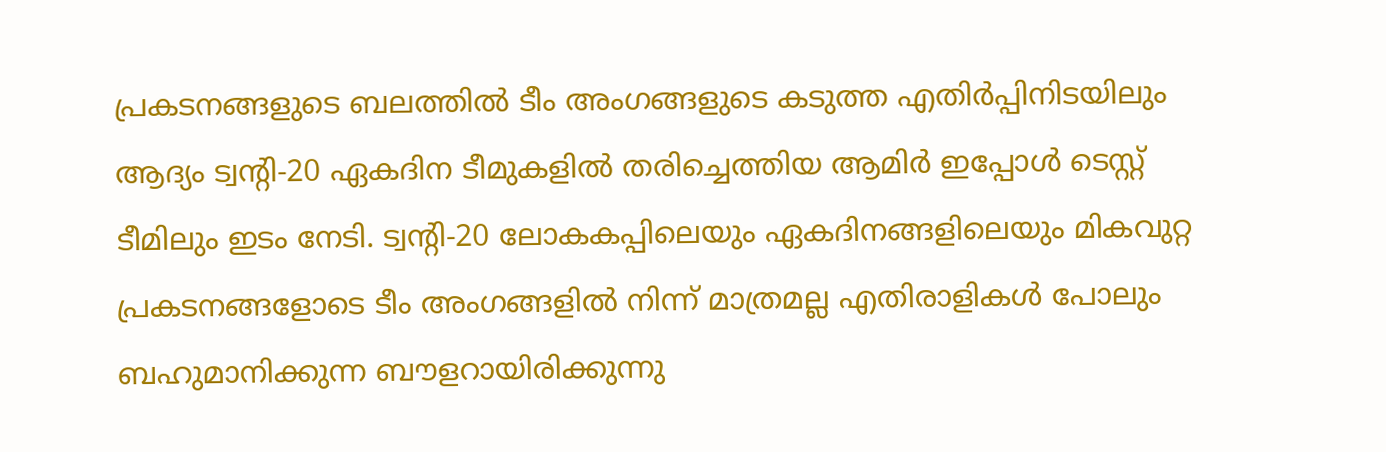പ്രകടനങ്ങളുടെ ബലത്തില്‍ ടീം അംഗങ്ങളുടെ കടുത്ത എതിര്‍പ്പിനിടയിലും ആദ്യം ട്വന്റി-20 ഏകദിന ടീമുകളില്‍ തരിച്ചെത്തിയ ആമിര്‍ ഇപ്പോള്‍ ടെസ്റ്റ് ടീമിലും ഇടം നേടി. ട്വന്റി-20 ലോകകപ്പിലെയും ഏകദിനങ്ങളിലെയും മികവുറ്റ പ്രകടനങ്ങളോടെ ടീം അംഗങ്ങളില്‍ നിന്ന് മാത്രമല്ല എതിരാളികള്‍ പോലും ബഹുമാനിക്കുന്ന ബൗളറായിരിക്കുന്നു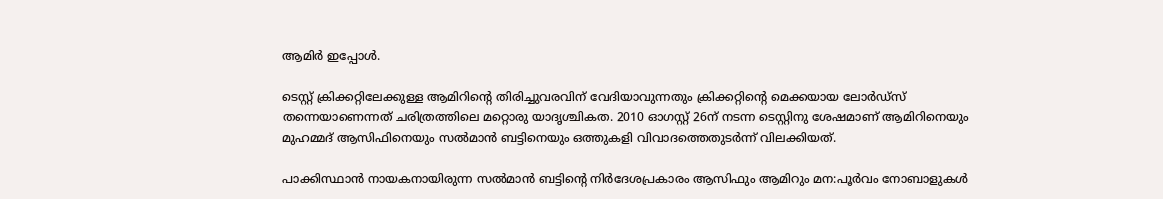ആമിര്‍ ഇപ്പോള്‍.

ടെസ്റ്റ് ക്രിക്കറ്റിലേക്കുള്ള ആമിറിന്റെ തിരിച്ചുവരവിന് വേദിയാവുന്നതും ക്രിക്കറ്റിന്റെ മെക്കയായ ലോര്‍ഡ്സ് തന്നെയാണെന്നത് ചരിത്രത്തിലെ മറ്റൊരു യാദൃശ്ചികത. 2010 ഓഗസ്റ്റ് 26ന് നടന്ന ടെസ്റ്റിനു ശേഷമാണ് ആമിറിനെയും മുഹമ്മദ് ആസിഫിനെയും സല്‍മാന്‍ ബട്ടിനെയും ഒത്തുകളി വിവാദത്തെതുടര്‍ന്ന് വിലക്കിയത്.

പാക്കിസ്ഥാന്‍ നായകനായിരുന്ന സല്‍മാന്‍ ബട്ടിന്റെ നിര്‍ദേശപ്രകാരം ആസിഫും ആമിറും മന:പൂര്‍വം നോബാളുകള്‍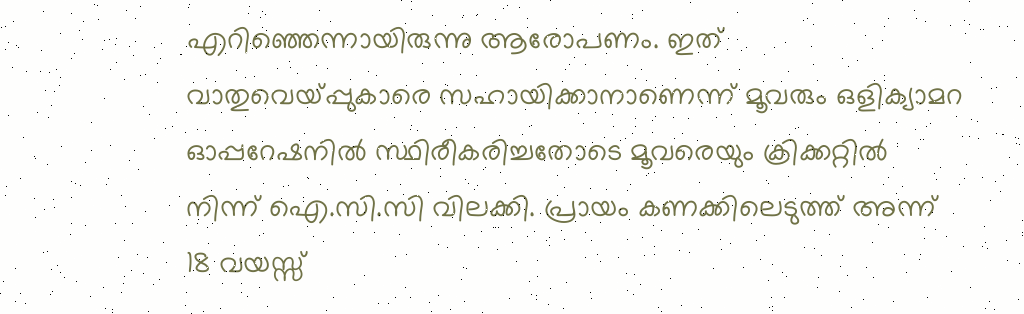എറിഞ്ഞെന്നായിരുന്നു ആരോപണം. ഇത് വാതുവെയ്പ്പുകാരെ സഹായിക്കാനാണെന്ന് മൂവരും ഒളിക്യാമറ ഓപ്പറേഷനില്‍ സ്ഥിരീകരിച്ചതോടെ മൂവരെയും ക്രിക്കറ്റില്‍ നിന്ന് ഐ.സി.സി വിലക്കി. പ്രായം കണക്കിലെടുത്ത് അന്ന് 18 വയസ്സ്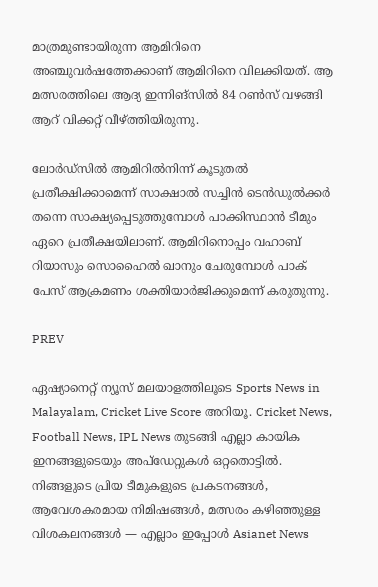മാത്രമുണ്ടായിരുന്ന ആമിറിനെ അഞ്ചുവര്‍ഷത്തേക്കാണ് ആമിറിനെ വിലക്കിയത്. ആ മത്സരത്തിലെ ആദ്യ ഇന്നിങ്സില്‍ 84 റണ്‍സ് വഴങ്ങി ആറ് വിക്കറ്റ് വീഴ്ത്തിയിരുന്നു.

ലോര്‍ഡ്സില്‍ ആമിറില്‍നിന്ന് കൂടുതല്‍ പ്രതീക്ഷിക്കാമെന്ന് സാക്ഷാല്‍ സച്ചിന്‍ ടെന്‍ഡുല്‍ക്കര്‍ തന്നെ സാക്ഷ്യപ്പെടുത്തുമ്പോള്‍ പാക്കിസ്ഥാന്‍ ടീമും ഏറെ പ്രതീക്ഷയിലാണ്. ആമിറിനൊപ്പം വഹാബ് റിയാസും സൊഹൈല്‍ ഖാനും ചേരുമ്പോള്‍ പാക് പേസ് ആക്രമണം ശക്തിയാര്‍ജിക്കുമെന്ന് കരുതുന്നു.

PREV

ഏഷ്യാനെറ്റ് ന്യൂസ് മലയാളത്തിലൂടെ Sports News in Malayalam, Cricket Live Score അറിയൂ. Cricket News, Football News, IPL News തുടങ്ങി എല്ലാ കായിക ഇനങ്ങളുടെയും അപ്‌ഡേറ്റുകൾ ഒറ്റതൊട്ടിൽ. നിങ്ങളുടെ പ്രിയ ടീമുകളുടെ പ്രകടനങ്ങൾ, ആവേശകരമായ നിമിഷങ്ങൾ, മത്സരം കഴിഞ്ഞുള്ള വിശകലനങ്ങൾ — എല്ലാം ഇപ്പോൾ Asianet News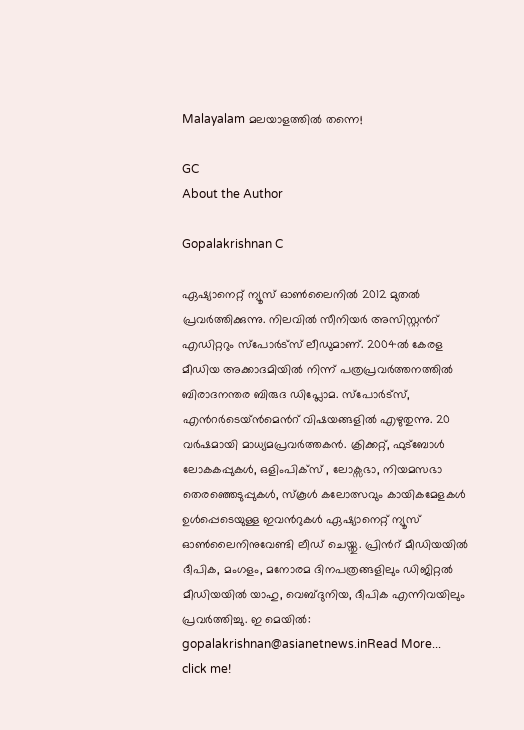Malayalam മലയാളത്തിൽ തന്നെ!

GC
About the Author

Gopalakrishnan C

ഏഷ്യാനെറ്റ് ന്യൂസ് ഓണ്‍ലൈനില്‍ 2012 മുതല്‍ പ്രവര്‍ത്തിക്കുന്നു. നിലവില്‍ സീനിയര്‍ അസിസ്റ്റന്‍റ് എഡിറ്ററും സ്പോർട്സ് ലീഡുമാണ്. 2004ൽ കേരള മീഡിയ അക്കാദമിയില്‍ നിന്ന് പത്രപ്രവര്‍ത്തനത്തില്‍ ബിരാദനന്തര ബിരുദ ഡിപ്ലോമ. സ്പോര്‍ട്സ്, എന്‍റര്‍ടെയ്ൻമെന്‍റ് വിഷയങ്ങളില്‍ എഴുതുന്നു. 20 വര്‍ഷമായി മാധ്യമപ്രവര്‍ത്തകൻ. ക്രിക്കറ്റ്, ഫുട്ബോള്‍ ലോകകപ്പുകൾ, ഒളിംപിക്സ് , ലോക്സഭാ, നിയമസഭാ തെരഞ്ഞെടുപ്പുകള്‍, സ്കൂള്‍ കലോത്സവും കായികമേളകള്‍ ഉള്‍പ്പെടെയുള്ള ഇവന്‍റുകള്‍ ഏഷ്യാനെറ്റ് ന്യൂസ് ഓണ്‍ലൈനിനുവേണ്ടി ലീഡ് ചെയ്തു. പ്രിന്‍റ് മീഡിയയില്‍ ദീപിക, മംഗളം, മനോരമ ദിനപത്രങ്ങളിലും ഡിജിറ്റൽ മീഡിയയില്‍ യാഹു, വെബ്ദുനിയ, ദീപിക എന്നിവയിലും പ്രവര്‍ത്തിച്ചു. ഇ മെയില്‍: gopalakrishnan@asianetnews.inRead More...
click me!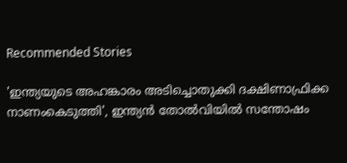Recommended Stories

'ഇന്ത്യയുടെ അഹങ്കാരം അടിച്ചൊതുക്കി ദക്ഷിണാഫ്രിക്ക നാണംകെടുത്തി', ഇന്ത്യൻ തോല്‍വിയിൽ സന്തോഷം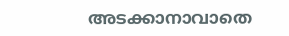അടക്കാനാവാതെ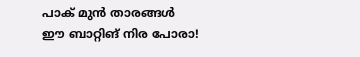പാക് മുൻ താരങ്ങൾ
ഈ ബാറ്റിങ് നിര പോരാ!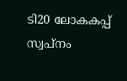ടി20 ലോകകപ്പ് സ്വപ്നം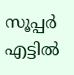സൂപ്പർ എട്ടില്‍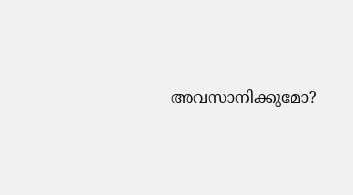അവസാനിക്കുമോ?